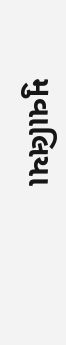મુવાલિયા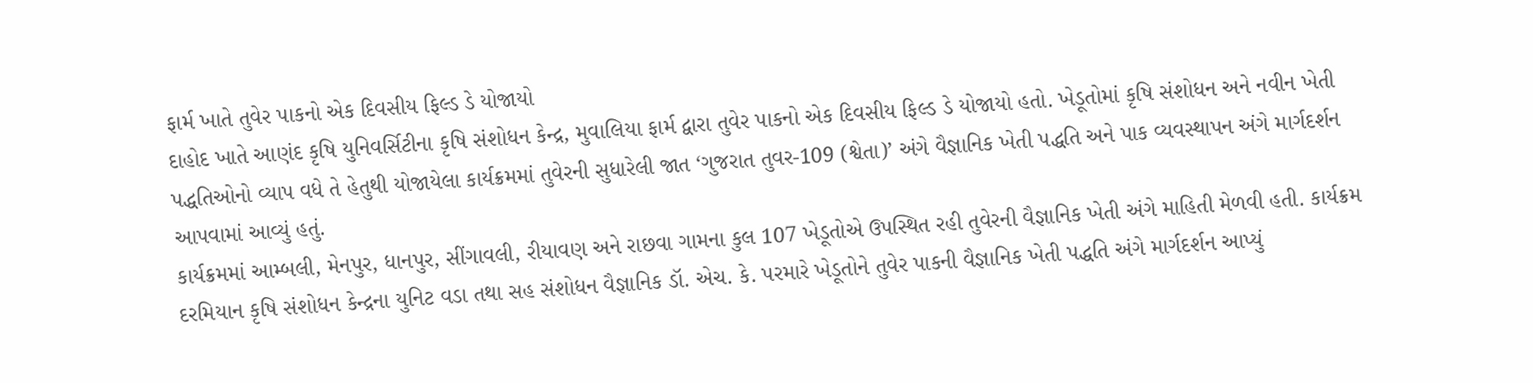ફાર્મ ખાતે તુવેર પાકનો એક દિવસીય ફિલ્ડ ડે યોજાયો
દાહોદ ખાતે આણંદ કૃષિ યુનિવર્સિટીના કૃષિ સંશોધન કેન્દ્ર, મુવાલિયા ફાર્મ દ્વારા તુવેર પાકનો એક દિવસીય ફિલ્ડ ડે યોજાયો હતો. ખેડૂતોમાં કૃષિ સંશોધન અને નવીન ખેતી પદ્ધતિઓનો વ્યાપ વધે તે હેતુથી યોજાયેલા કાર્યક્રમમાં તુવેરની સુધારેલી જાત ‘ગુજરાત તુવર-109 (શ્વેતા)’ અંગે વૈજ્ઞાનિક ખેતી પદ્ધતિ અને પાક વ્યવસ્થાપન અંગે માર્ગદર્શન આપવામાં આવ્યું હતું.
કાર્યક્રમમાં આમ્બલી, મેનપુર, ધાનપુર, સીંગાવલી, રીયાવણ અને રાછવા ગામના કુલ 107 ખેડૂતોએ ઉપસ્થિત રહી તુવેરની વૈજ્ઞાનિક ખેતી અંગે માહિતી મેળવી હતી. કાર્યક્રમ દરમિયાન કૃષિ સંશોધન કેન્દ્રના યુનિટ વડા તથા સહ સંશોધન વૈજ્ઞાનિક ડૉ. એચ. કે. પરમારે ખેડૂતોને તુવેર પાકની વૈજ્ઞાનિક ખેતી પદ્ધતિ અંગે માર્ગદર્શન આપ્યું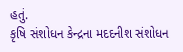હતું.
કૃષિ સંશોધન કેન્દ્રના મદદનીશ સંશોધન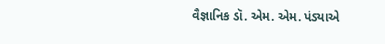વૈજ્ઞાનિક ડૉ. એમ. એમ. પંડ્યાએ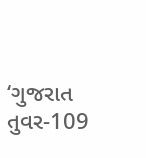‘ગુજરાત તુવર-109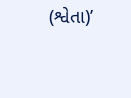(શ્વેતા)’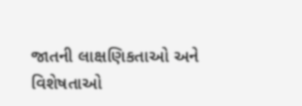જાતની લાક્ષણિકતાઓ અને વિશેષતાઓ